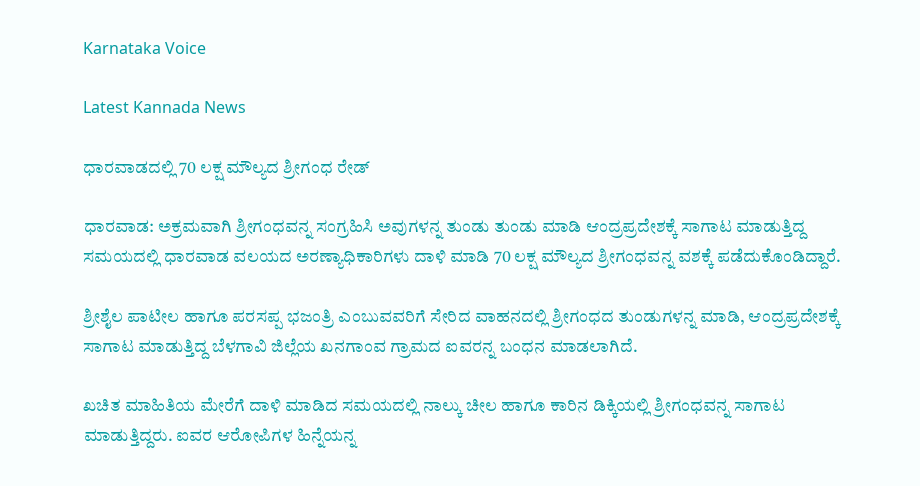Karnataka Voice

Latest Kannada News

ಧಾರವಾಡದಲ್ಲಿ 70 ಲಕ್ಷ ಮೌಲ್ಯದ ಶ್ರೀಗಂಧ ರೇಡ್

ಧಾರವಾಡ: ಅಕ್ರಮವಾಗಿ ಶ್ರೀಗಂಧವನ್ನ ಸಂಗ್ರಹಿಸಿ ಅವುಗಳನ್ನ ತುಂಡು ತುಂಡು ಮಾಡಿ ಆಂದ್ರಪ್ರದೇಶಕ್ಕೆ ಸಾಗಾಟ ಮಾಡುತ್ತಿದ್ದ ಸಮಯದಲ್ಲಿ ಧಾರವಾಡ ವಲಯದ ಅರಣ್ಯಾಧಿಕಾರಿಗಳು ದಾಳಿ ಮಾಡಿ 70 ಲಕ್ಷ ಮೌಲ್ಯದ ಶ್ರೀಗಂಧವನ್ನ ವಶಕ್ಕೆ ಪಡೆದುಕೊಂಡಿದ್ದಾರೆ.

ಶ್ರೀಶೈಲ ಪಾಟೀಲ ಹಾಗೂ ಪರಸಪ್ಪ ಭಜಂತ್ರಿ ಎಂಬುವವರಿಗೆ ಸೇರಿದ ವಾಹನದಲ್ಲಿ ಶ್ರೀಗಂಧದ ತುಂಡುಗಳನ್ನ ಮಾಡಿ, ಆಂದ್ರಪ್ರದೇಶಕ್ಕೆ ಸಾಗಾಟ ಮಾಡುತ್ತಿದ್ದ ಬೆಳಗಾವಿ ಜಿಲ್ಲೆಯ ಖನಗಾಂವ ಗ್ರಾಮದ ಐವರನ್ನ ಬಂಧನ ಮಾಡಲಾಗಿದೆ.

ಖಚಿತ ಮಾಹಿತಿಯ ಮೇರೆಗೆ ದಾಳಿ ಮಾಡಿದ ಸಮಯದಲ್ಲಿ ನಾಲ್ಕು ಚೀಲ ಹಾಗೂ ಕಾರಿನ ಡಿಕ್ಕಿಯಲ್ಲಿ ಶ್ರೀಗಂಧವನ್ನ ಸಾಗಾಟ ಮಾಡುತ್ತಿದ್ದರು. ಐವರ ಆರೋಪಿಗಳ ಹಿನ್ನೆಯನ್ನ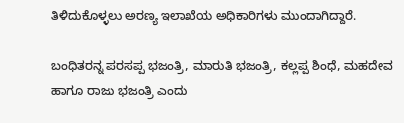ತಿಳಿದುಕೊಳ್ಳಲು ಅರಣ್ಯ ಇಲಾಖೆಯ ಅಧಿಕಾರಿಗಳು ಮುಂದಾಗಿದ್ದಾರೆ.

ಬಂಧಿತರನ್ನ ಪರಸಪ್ಪ ಭಜಂತ್ರಿ, ಮಾರುತಿ ಭಜಂತ್ರಿ, ಕಲ್ಲಪ್ಪ ಶಿಂಧೆ, ಮಹದೇವ ಹಾಗೂ ರಾಜು ಭಜಂತ್ರಿ ಎಂದು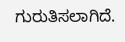ಗುರುತಿಸಲಾಗಿದೆ.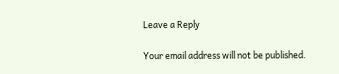Leave a Reply

Your email address will not be published.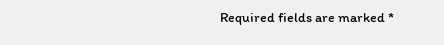Required fields are marked *